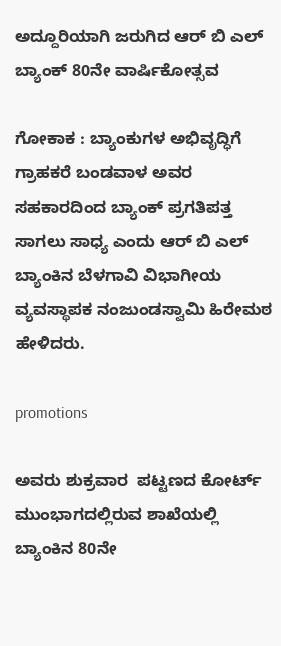ಅದ್ದೂರಿಯಾಗಿ ಜರುಗಿದ ಆರ್ ಬಿ ಎಲ್ ಬ್ಯಾಂಕ್ 80ನೇ ವಾರ್ಷಿಕೋತ್ಸವ

ಗೋಕಾಕ : ಬ್ಯಾಂಕುಗಳ ಅಭಿವೃದ್ಧಿಗೆ ಗ್ರಾಹಕರೆ ಬಂಡವಾಳ ಅವರ ಸಹಕಾರದಿಂದ ಬ್ಯಾಂಕ್ ಪ್ರಗತಿಪತ್ತ ಸಾಗಲು ಸಾಧ್ಯ ಎಂದು ಆರ್ ಬಿ ಎಲ್ ಬ್ಯಾಂಕಿನ ಬೆಳಗಾವಿ ವಿಭಾಗೀಯ ವ್ಯವಸ್ಥಾಪಕ ನಂಜುಂಡಸ್ವಾಮಿ ಹಿರೇಮಠ ಹೇಳಿದರು.

promotions

ಅವರು ಶುಕ್ರವಾರ  ಪಟ್ಟಣದ ಕೋರ್ಟ್ ಮುಂಭಾಗದಲ್ಲಿರುವ ಶಾಖೆಯಲ್ಲಿ ಬ್ಯಾಂಕಿನ 80ನೇ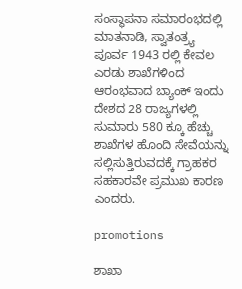ಸಂಸ್ಥಾಪನಾ ಸಮಾರಂಭದಲ್ಲಿ ಮಾತನಾಡಿ, ಸ್ವಾತಂತ್ರ್ಯ ಪೂರ್ವ 1943 ರಲ್ಲಿ ಕೇವಲ ಎರಡು ಶಾಖೆಗಳಿಂದ ಆರಂಭವಾದ ಬ್ಯಾಂಕ್ ಇಂದು ದೇಶದ 28 ರಾಜ್ಯಗಳಲ್ಲಿ ಸುಮಾರು 580 ಕ್ಕೂ ಹೆಚ್ಚು ಶಾಖೆಗಳ ಹೊಂದಿ ಸೇವೆಯನ್ನು ಸಲ್ಲಿಸುತ್ತಿರುವದಕ್ಕೆ ಗ್ರಾಹಕರ ಸಹಕಾರವೇ ಪ್ರಮುಖ ಕಾರಣ ಎಂದರು.

promotions

ಶಾಖಾ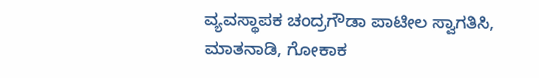ವ್ಯವಸ್ಥಾಪಕ ಚಂದ್ರಗೌಡಾ ಪಾಟೀಲ ಸ್ವಾಗತಿಸಿ, ಮಾತನಾಡಿ, ಗೋಕಾಕ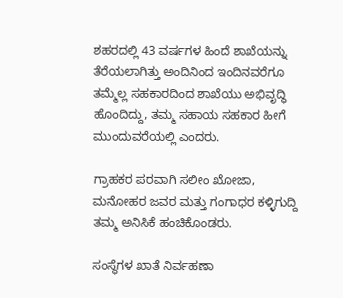ಶಹರದಲ್ಲಿ 43 ವರ್ಷಗಳ ಹಿಂದೆ ಶಾಖೆಯನ್ನು ತೆರೆಯಲಾಗಿತ್ತು ಅಂದಿನಿಂದ ಇಂದಿನವರೆಗೂ ತಮ್ಮೆಲ್ಲ ಸಹಕಾರದಿಂದ ಶಾಖೆಯು ಅಭಿವೃದ್ಧಿ ಹೊಂದಿದ್ದು, ತಮ್ಮ ಸಹಾಯ ಸಹಕಾರ ಹೀಗೆ ಮುಂದುವರೆಯಲ್ಲಿ ಎಂದರು.

ಗ್ರಾಹಕರ ಪರವಾಗಿ ಸಲೀಂ ಖೋಜಾ, ಮನೋಹರ ಜವರ ಮತ್ತು ಗಂಗಾಧರ ಕಳ್ಳಿಗುದ್ದಿ ತಮ್ಮ ಅನಿಸಿಕೆ ಹಂಚಿಕೊಂಡರು.

ಸಂಸ್ಥೆಗಳ ಖಾತೆ ನಿರ್ವಹಣಾ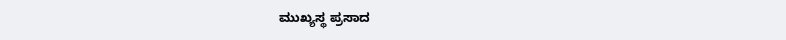ಮುಖ್ಯಸ್ಥ ಪ್ರಸಾದ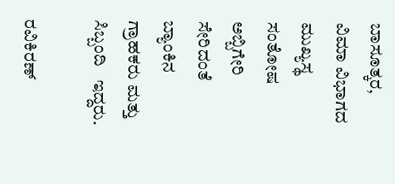ಬಾಸೂತ್ಕರ, ವಿಮಾ ವಿಭಾಗದ ಮುಖ್ಯಸ್ಥ ಸಂತೋಷ ಅಬ್ಬಿಗೇರಿ ಸೇರಿದಂತೆ ಬ್ಯಾಂಕಿನ‌ ಗ್ರಾಹಕರು ಮತ್ತು ಸಿಬ್ಬಂದಿ   ಇದ್ದರು.

ರವಿಕಿರಣ್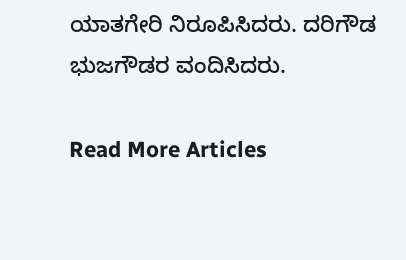ಯಾತಗೇರಿ ನಿರೂಪಿಸಿದರು. ದರಿಗೌಡ ಭುಜಗೌಡರ ವಂದಿಸಿದರು.

Read More Articles